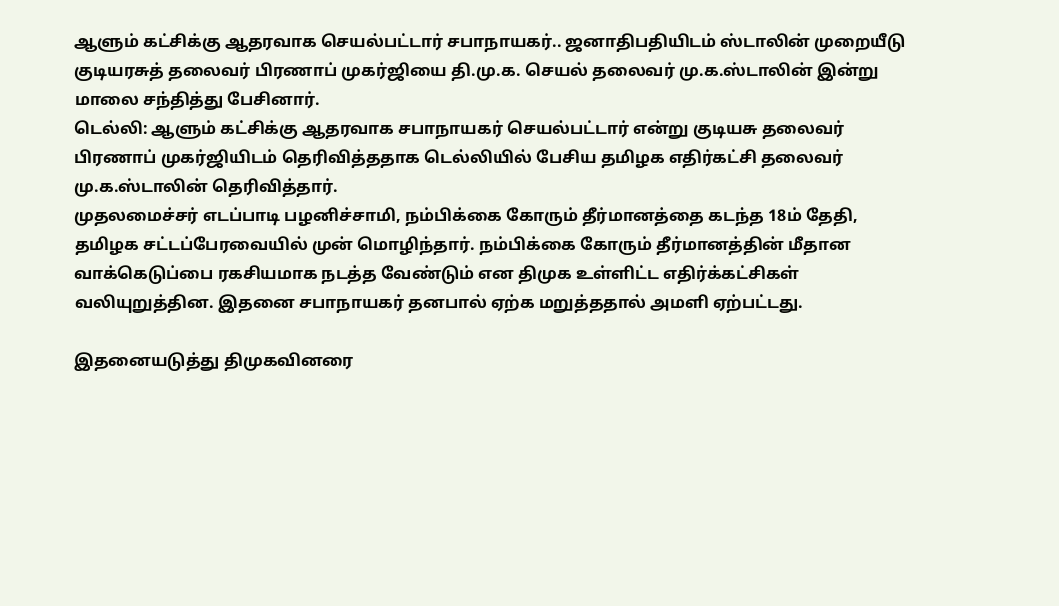ஆளும் கட்சிக்கு ஆதரவாக செயல்பட்டார் சபாநாயகர்.. ஜனாதிபதியிடம் ஸ்டாலின் முறையீடு
குடியரசுத் தலைவர் பிரணாப் முகர்ஜியை தி.மு.க. செயல் தலைவர் மு.க.ஸ்டாலின் இன்று மாலை சந்தித்து பேசினார்.
டெல்லி: ஆளும் கட்சிக்கு ஆதரவாக சபாநாயகர் செயல்பட்டார் என்று குடியசு தலைவர் பிரணாப் முகர்ஜியிடம் தெரிவித்ததாக டெல்லியில் பேசிய தமிழக எதிர்கட்சி தலைவர் மு.க.ஸ்டாலின் தெரிவித்தார்.
முதலமைச்சர் எடப்பாடி பழனிச்சாமி, நம்பிக்கை கோரும் தீர்மானத்தை கடந்த 18ம் தேதி, தமிழக சட்டப்பேரவையில் முன் மொழிந்தார். நம்பிக்கை கோரும் தீர்மானத்தின் மீதான வாக்கெடுப்பை ரகசியமாக நடத்த வேண்டும் என திமுக உள்ளிட்ட எதிர்க்கட்சிகள் வலியுறுத்தின. இதனை சபாநாயகர் தனபால் ஏற்க மறுத்ததால் அமளி ஏற்பட்டது.

இதனையடுத்து திமுகவினரை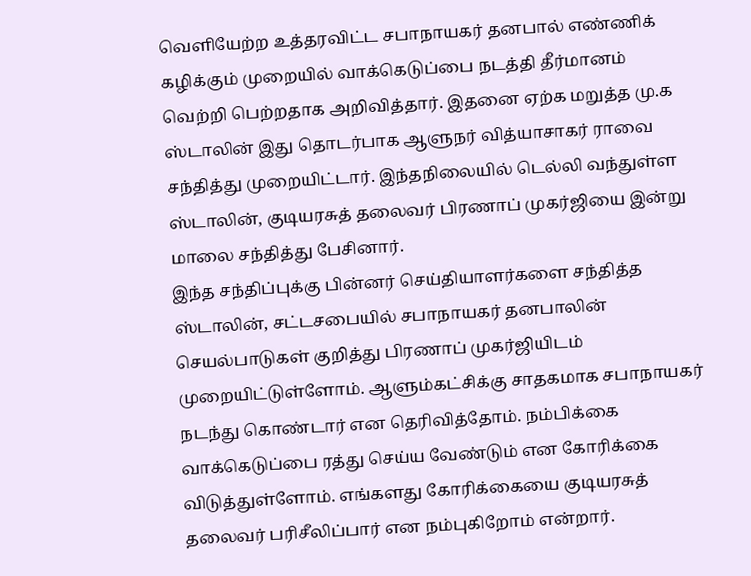வெளியேற்ற உத்தரவிட்ட சபாநாயகர் தனபால் எண்ணிக் கழிக்கும் முறையில் வாக்கெடுப்பை நடத்தி தீர்மானம் வெற்றி பெற்றதாக அறிவித்தார். இதனை ஏற்க மறுத்த மு.க ஸ்டாலின் இது தொடர்பாக ஆளுநர் வித்யாசாகர் ராவை சந்தித்து முறையிட்டார். இந்தநிலையில் டெல்லி வந்துள்ள ஸ்டாலின், குடியரசுத் தலைவர் பிரணாப் முகர்ஜியை இன்று மாலை சந்தித்து பேசினார்.
இந்த சந்திப்புக்கு பின்னர் செய்தியாளர்களை சந்தித்த ஸ்டாலின், சட்டசபையில் சபாநாயகர் தனபாலின் செயல்பாடுகள் குறித்து பிரணாப் முகர்ஜியிடம் முறையிட்டுள்ளோம். ஆளும்கட்சிக்கு சாதகமாக சபாநாயகர் நடந்து கொண்டார் என தெரிவித்தோம். நம்பிக்கை வாக்கெடுப்பை ரத்து செய்ய வேண்டும் என கோரிக்கை விடுத்துள்ளோம். எங்களது கோரிக்கையை குடியரசுத் தலைவர் பரிசீலிப்பார் என நம்புகிறோம் என்றார்.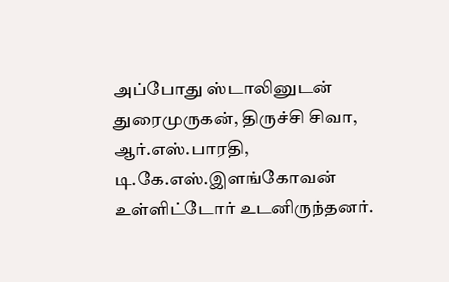அப்போது ஸ்டாலினுடன் துரைமுருகன், திருச்சி சிவா, ஆர்.எஸ்.பாரதி, டி.கே.எஸ்.இளங்கோவன் உள்ளிட்டோர் உடனிருந்தனர்.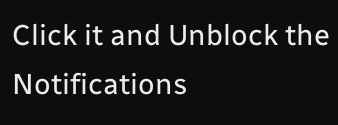Click it and Unblock the Notifications